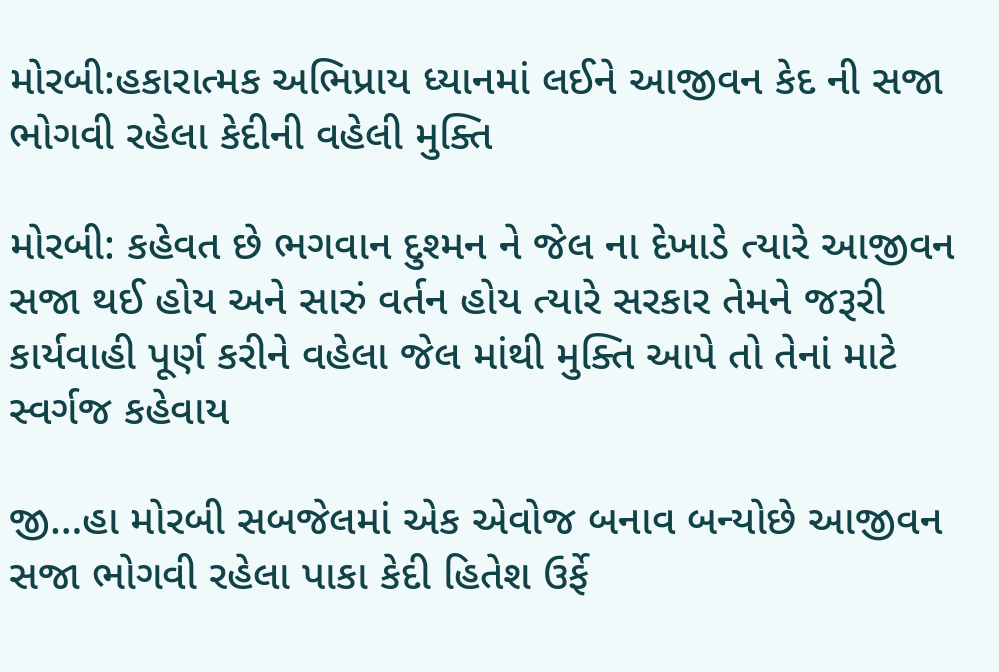મોરબી:હકારાત્મક અભિપ્રાય ધ્યાનમાં લઈને આજીવન કેદ ની સજા ભોગવી રહેલા કેદીની વહેલી મુક્તિ

મોરબી: કહેવત છે ભગવાન દુશ્મન ને જેલ ના દેખાડે ત્યારે આજીવન સજા થઈ હોય અને સારું વર્તન હોય ત્યારે સરકાર તેમને જરૂરી કાર્યવાહી પૂર્ણ કરીને વહેલા જેલ માંથી મુક્તિ આપે તો તેનાં માટે સ્વર્ગજ કહેવાય

જી…હા મોરબી સબજેલમાં એક એવોજ બનાવ બન્યોછે આજીવન સજા ભોગવી રહેલા પાકા કેદી હિતેશ ઉર્ફે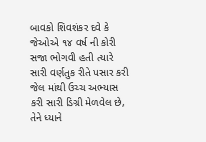બાવકો શિવશંકર દવે કે જેઓએ ૧૪ વર્ષ ની કોરી સજા ભોગવી હતી ત્યારે સારી વર્ણતુક રીતે પસાર કરી જેલ માંથી ઉચ્ચ અભ્યાસ કરી સારી ડિગ્રી મેળવેલ છે, તેને ધ્યાને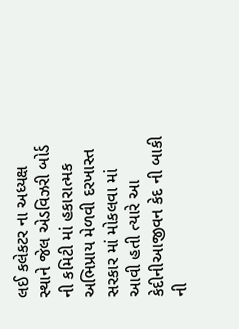લઈ કલેકટર ના અધ્યક્ષ સ્થાને જેલ એડવિઝરી બોર્ડ ની કમિટી માં હકારાત્મક અભિપ્રાય મેળવી દરખાસ્ત સરકાર માં મોકલવા માં આવી હતી ત્યારે આ કેદીનીઆજીવન કેદ ની બાકી ની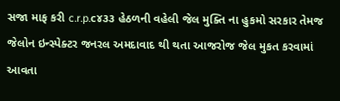સજા માફ કરી c.r.p.c૪૩૩ હેઠળની વહેલી જેલ મુક્તિ ના હુકમો સરકાર તેમજ જેલોન ઇન્સ્પેક્ટર જનરલ અમદાવાદ થી થતા આજરોજ જેલ મુકત કરવામાં આવતા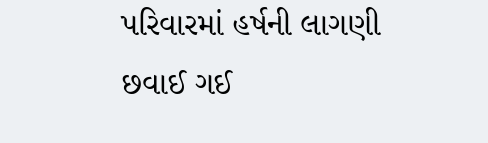પરિવારમાં હર્ષની લાગણી છવાઈ ગઈ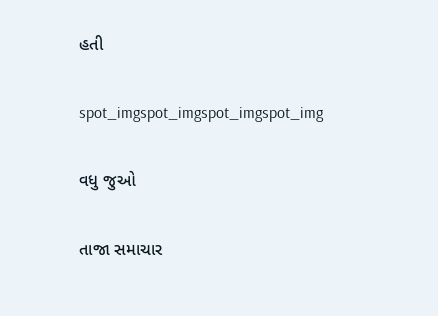હતી

spot_imgspot_imgspot_imgspot_img

વધુ જુઓ

તાજા સમાચાર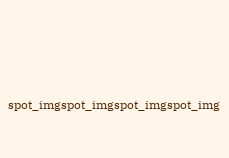spot_imgspot_imgspot_imgspot_img